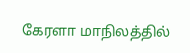கேரளா மாநிலத்தில்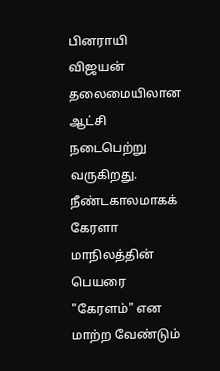பினராயி விஜயன் தலைமையிலான ஆட்சி நடைபெற்று வருகிறது. நீண்டகாலமாகக்  கேரளா மாநிலத்தின் பெயரை "கேரளம்" என மாற்ற வேண்டும்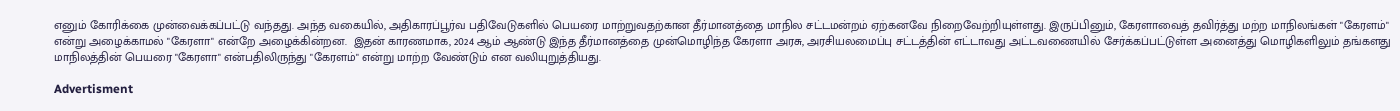எனும் கோரிக்கை முன்வைக்கப்பட்டு வந்தது. அந்த வகையில், அதிகாரப்பூர்வ பதிவேடுகளில் பெயரை மாற்றுவதற்கான தீர்மானத்தை மாநில சட்டமன்றம் ஏற்கனவே நிறைவேற்றியுள்ளது. இருப்பினும், கேரளாவைத் தவிர்த்து மற்ற மாநிலங்கள் "கேரளம்" என்று அழைக்காமல் "கேரளா" என்றே அழைக்கின்றன.  இதன் காரணமாக, 2024 ஆம் ஆண்டு இந்த தீர்மானத்தை முன்மொழிந்த கேரளா அரசு, அரசியலமைப்பு சட்டத்தின் எட்டாவது அட்டவணையில் சேர்க்கப்பட்டுள்ள அனைத்து மொழிகளிலும் தங்களது மாநிலத்தின் பெயரை "கேரளா" என்பதிலிருந்து "கேரளம்" என்று மாற்ற வேண்டும் என வலியுறுத்தியது.

Advertisment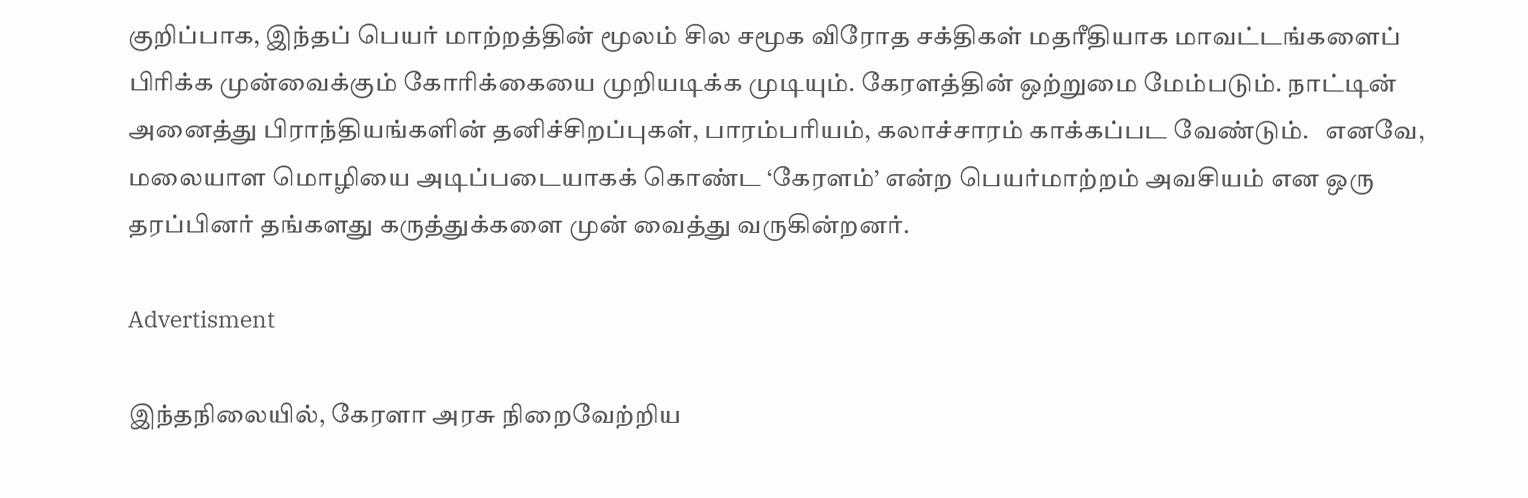குறிப்பாக, இந்தப் பெயர் மாற்றத்தின் மூலம் சில சமூக விரோத சக்திகள் மதரீதியாக மாவட்டங்களைப் பிரிக்க முன்வைக்கும் கோரிக்கையை முறியடிக்க முடியும். கேரளத்தின் ஒற்றுமை மேம்படும். நாட்டின் அனைத்து பிராந்தியங்களின் தனிச்சிறப்புகள், பாரம்பரியம், கலாச்சாரம் காக்கப்பட வேண்டும்.   எனவே, மலையாள மொழியை அடிப்படையாகக் கொண்ட ‘கேரளம்’ என்ற பெயர்மாற்றம் அவசியம் என ஒரு தரப்பினர் தங்களது கருத்துக்களை முன் வைத்து வருகின்றனர்.

Advertisment

இந்தநிலையில், கேரளா அரசு நிறைவேற்றிய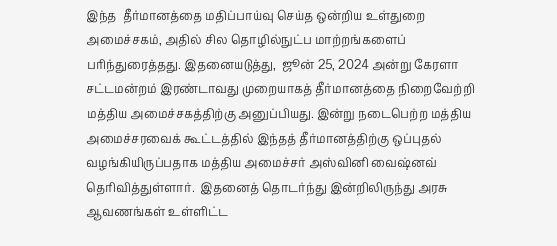இந்த  தீர்மானத்தை மதிப்பாய்வு செய்த ஒன்றிய உள்துறை அமைச்சகம், அதில் சில தொழில்நுட்ப மாற்றங்களைப் பரிந்துரைத்தது. இதனையடுத்து,  ஜூன் 25, 2024 அன்று கேரளா சட்டமன்றம் இரண்டாவது முறையாகத் தீர்மானத்தை நிறைவேற்றி மத்திய அமைச்சகத்திற்கு அனுப்பியது. இன்று நடைபெற்ற மத்திய அமைச்சரவைக் கூட்டத்தில் இந்தத் தீர்மானத்திற்கு ஒப்புதல் வழங்கியிருப்பதாக மத்திய அமைச்சர் அஸ்வினி வைஷ்னவ் தெரிவித்துள்ளார்.  இதனைத் தொடர்ந்து இன்றிலிருந்து அரசு ஆவணங்கள் உள்ளிட்ட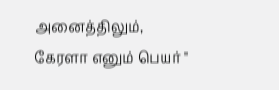அனைத்திலும், கேரளா எனும் பெயர் "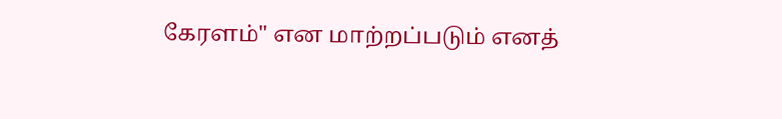கேரளம்" என மாற்றப்படும் எனத்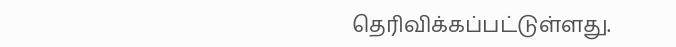தெரிவிக்கப்பட்டுள்ளது.